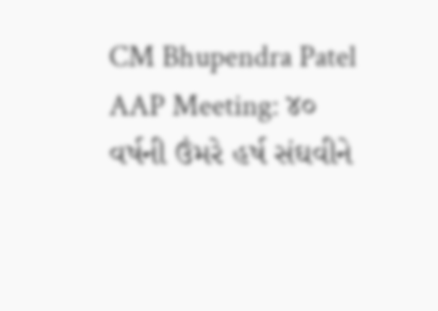CM Bhupendra Patel AAP Meeting: ૪૦ વર્ષની ઉંમરે હર્ષ સંઘવીને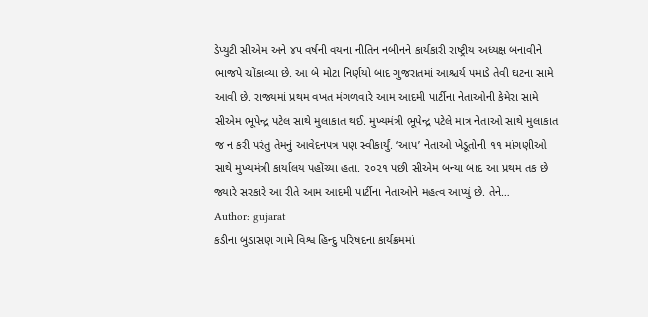ડેપ્યુટી સીએમ અને ૪૫ વર્ષની વયના નીતિન નબીનને કાર્યકારી રાષ્ટ્રીય અધ્યક્ષ બનાવીને ભાજપે ચોંકાવ્યા છે. આ બે મોટા નિર્ણયો બાદ ગુજરાતમાં આશ્ચર્ય પમાડે તેવી ઘટના સામે આવી છે. રાજ્યમાં પ્રથમ વખત મંગળવારે આમ આદમી પાર્ટીના નેતાઓની કેમેરા સામે સીએમ ભૂપેન્દ્ર પટેલ સાથે મુલાકાત થઈ. મુખ્યમંત્રી ભૂપેન્દ્ર પટેલે માત્ર નેતાઓ સાથે મુલાકાત જ ન કરી પરંતુ તેમનું આવેદનપત્ર પણ સ્વીકાર્યું. ‘આપ’ નેતાઓ ખેડૂતોની ૧૧ માંગણીઓ સાથે મુખ્યમંત્રી કાર્યાલય પહોંચ્યા હતા. ૨૦૨૧ પછી સીએમ બન્યા બાદ આ પ્રથમ તક છે જ્યારે સરકારે આ રીતે આમ આદમી પાર્ટીના નેતાઓને મહત્વ આપ્યું છે. તેને…
Author: gujarat
કડીના બુડાસણ ગામે વિશ્વ હિન્દુ પરિષદના કાર્યક્રમમાં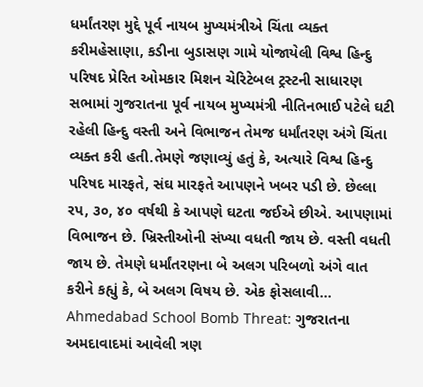ધર્માંતરણ મુદ્દે પૂર્વ નાયબ મુખ્યમંત્રીએ ચિંતા વ્યક્ત કરીમહેસાણા, કડીના બુડાસણ ગામે યોજાયેલી વિશ્વ હિન્દુ પરિષદ પ્રેરિત ઓમકાર મિશન ચેરિટેબલ ટ્રસ્ટની સાધારણ સભામાં ગુજરાતના પૂર્વ નાયબ મુખ્યમંત્રી નીતિનભાઈ પટેલે ઘટી રહેલી હિન્દુ વસ્તી અને વિભાજન તેમજ ધર્માંતરણ અંગે ચિંતા વ્યક્ત કરી હતી.તેમણે જણાવ્યું હતું કે, અત્યારે વિશ્વ હિન્દુ પરિષદ મારફતે, સંઘ મારફતે આપણને ખબર પડી છે. છેલ્લા રપ, ૩૦, ૪૦ વર્ષથી કે આપણે ઘટતા જઈએ છીએ. આપણામાં વિભાજન છે. ખ્રિસ્તીઓની સંખ્યા વધતી જાય છે. વસ્તી વધતી જાય છે. તેમણે ધર્માંતરણના બે અલગ પરિબળો અંગે વાત કરીને કહ્યું કે, બે અલગ વિષય છે. એક ફોસલાવી…
Ahmedabad School Bomb Threat: ગુજરાતના અમદાવાદમાં આવેલી ત્રણ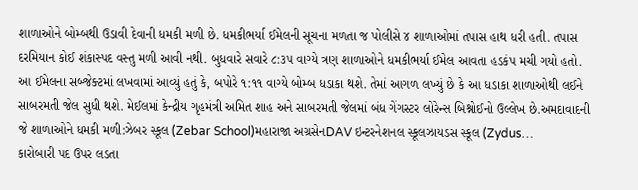શાળાઓને બોમ્બથી ઉડાવી દેવાની ધમકી મળી છે. ધમકીભર્યા ઈમેલની સૂચના મળતા જ પોલીસે ૪ શાળાઓમાં તપાસ હાથ ધરી હતી. તપાસ દરમિયાન કોઈ શંકાસ્પદ વસ્તુ મળી આવી નથી. બુધવારે સવારે ૮:૩૫ વાગ્યે ત્રણ શાળાઓને ધમકીભર્યા ઈમેલ આવતા હડકંપ મચી ગયો હતો. આ ઈમેલના સબ્જેક્ટમાં લખવામાં આવ્યું હતું કે, બપોરે ૧:૧૧ વાગ્યે બોમ્બ ધડાકા થશે. તેમાં આગળ લખ્યું છે કે આ ધડાકા શાળાઓથી લઈને સાબરમતી જેલ સુધી થશે. મેઈલમાં કેન્દ્રીય ગૃહમંત્રી અમિત શાહ અને સાબરમતી જેલમાં બંધ ગેંગસ્ટર લોરેન્સ બિશ્નોઈનો ઉલ્લેખ છે.અમદાવાદની જે શાળાઓને ધમકી મળી:ઝેબર સ્કૂલ (Zebar School)મહારાજા અગ્રસેનDAV ઇન્ટરનેશનલ સ્કૂલઝાયડસ સ્કૂલ (Zydus…
કારોબારી પદ ઉપર લડતા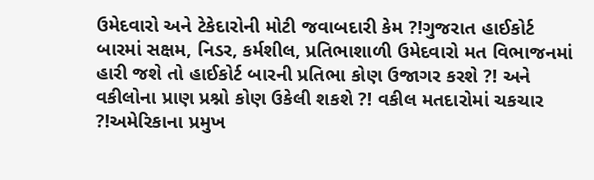ઉમેદવારો અને ટેકેદારોની મોટી જવાબદારી કેમ ?!ગુજરાત હાઈકોર્ટ બારમાં સક્ષમ, નિડર, કર્મશીલ, પ્રતિભાશાળી ઉમેદવારો મત વિભાજનમાં હારી જશે તો હાઈકોર્ટ બારની પ્રતિભા કોણ ઉજાગર કરશે ?! અને વકીલોના પ્રાણ પ્રશ્નો કોણ ઉકેલી શકશે ?! વકીલ મતદારોમાં ચકચાર ?!અમેરિકાના પ્રમુખ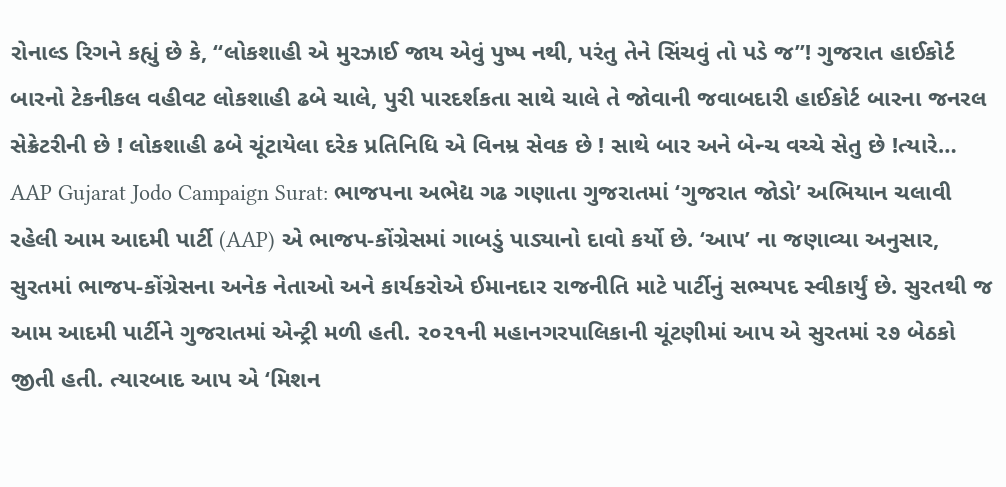રોનાલ્ડ રિગને કહ્યું છે કે, “લોકશાહી એ મુરઝાઈ જાય એવું પુષ્પ નથી, પરંતુ તેને સિંચવું તો પડે જ”! ગુજરાત હાઈકોર્ટ બારનો ટેકનીકલ વહીવટ લોકશાહી ઢબે ચાલે, પુરી પારદર્શકતા સાથે ચાલે તે જોવાની જવાબદારી હાઈકોર્ટ બારના જનરલ સેક્રેટરીની છે ! લોકશાહી ઢબે ચૂંટાયેલા દરેક પ્રતિનિધિ એ વિનમ્ર સેવક છે ! સાથે બાર અને બેન્ચ વચ્ચે સેતુ છે !ત્યારે…
AAP Gujarat Jodo Campaign Surat: ભાજપના અભેદ્ય ગઢ ગણાતા ગુજરાતમાં ‘ગુજરાત જોડો’ અભિયાન ચલાવી રહેલી આમ આદમી પાર્ટી (AAP) એ ભાજપ-કોંગ્રેસમાં ગાબડું પાડ્યાનો દાવો કર્યો છે. ‘આપ’ ના જણાવ્યા અનુસાર, સુરતમાં ભાજપ-કોંગ્રેસના અનેક નેતાઓ અને કાર્યકરોએ ઈમાનદાર રાજનીતિ માટે પાર્ટીનું સભ્યપદ સ્વીકાર્યું છે. સુરતથી જ આમ આદમી પાર્ટીને ગુજરાતમાં એન્ટ્રી મળી હતી. ૨૦૨૧ની મહાનગરપાલિકાની ચૂંટણીમાં આપ એ સુરતમાં ૨૭ બેઠકો જીતી હતી. ત્યારબાદ આપ એ ‘મિશન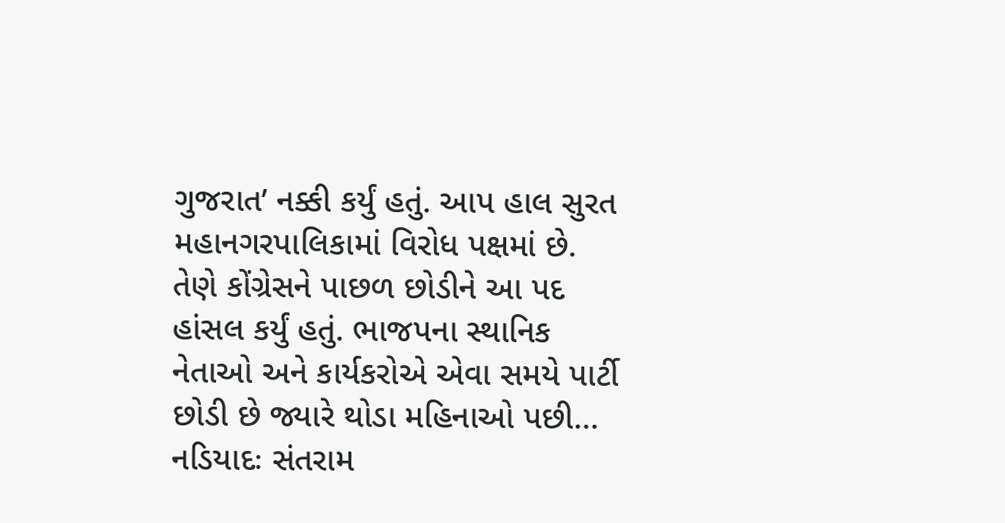ગુજરાત’ નક્કી કર્યું હતું. આપ હાલ સુરત મહાનગરપાલિકામાં વિરોધ પક્ષમાં છે. તેણે કોંગ્રેસને પાછળ છોડીને આ પદ હાંસલ કર્યું હતું. ભાજપના સ્થાનિક નેતાઓ અને કાર્યકરોએ એવા સમયે પાર્ટી છોડી છે જ્યારે થોડા મહિનાઓ પછી…
નડિયાદઃ સંતરામ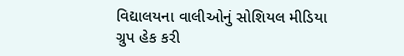વિદ્યાલયના વાલીઓનું સોશિયલ મીડિયા ગ્રુપ હેક કરી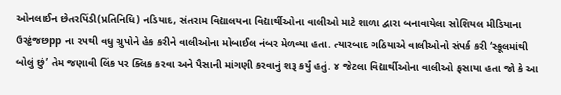ઓનલાઈન છેતરપિંડી(પ્રતિનિધિ) નડિયાદ, સંતરામ વિદ્યાલયના વિદ્યાર્થીઓના વાલીઓ માટે શાળા દ્વારા બનાવાયેલા સોશિયલ મીડિયાના ઉરટ્ઠંજછpp ના ૨૫થી વધુ ગ્રુપોને હેક કરીને વાલીઓના મોબાઈલ નંબર મેળવ્યા હતા. ત્યારબાદ ગઠિયાએ વાલીઓનો સંપર્ક કરી ‘સ્કૂલમાંથી બોલું છું’ તેમ જણાવી લિંક પર ક્લિક કરવા અને પૈસાની માંગણી કરવાનું શરૂ કર્યું હતું. ૪ જેટલા વિદ્યાર્થીઓના વાલીઓ ફસાયા હતા જો કે આ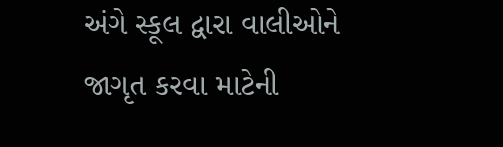અંગે સ્કૂલ દ્વારા વાલીઓને જાગૃત કરવા માટેની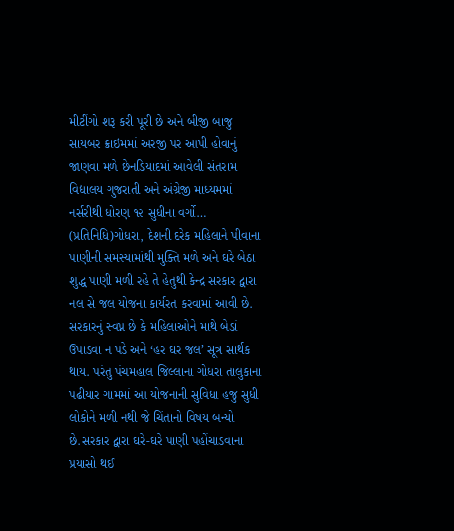મીટીંગો શરૂ કરી પૂરી છે અને બીજી બાજુ સાયબર ક્રાઇમમાં અરજી પર આપી હોવાનું જાણવા મળે છેનડિયાદમાં આવેલી સંતરામ વિદ્યાલય ગુજરાતી અને અંગ્રેજી માધ્યમમાં નર્સરીથી ધોરણ ૧૨ સુધીના વર્ગો…
(પ્રતિનિધિ)ગોધરા, દેશની દરેક મહિલાને પીવાના પાણીની સમસ્યામાંથી મુક્તિ મળે અને ઘરે બેઠા શુદ્ધ પાણી મળી રહે તે હેતુથી કેન્દ્ર સરકાર દ્વારા નલ સે જલ યોજના કાર્યરત કરવામાં આવી છે. સરકારનું સ્વપ્ન છે કે મહિલાઓને માથે બેડાં ઉપાડવા ન પડે અને ‘હર ઘર જલ’ સૂત્ર સાર્થક થાય. પરંતુ પંચમહાલ જિલ્લાના ગોધરા તાલુકાના પઢીયાર ગામમાં આ યોજનાની સુવિધા હજુ સુધી લોકોને મળી નથી જે ચિંતાનો વિષય બન્યો છે.સરકાર દ્વારા ઘરે-ઘરે પાણી પહોંચાડવાના પ્રયાસો થઈ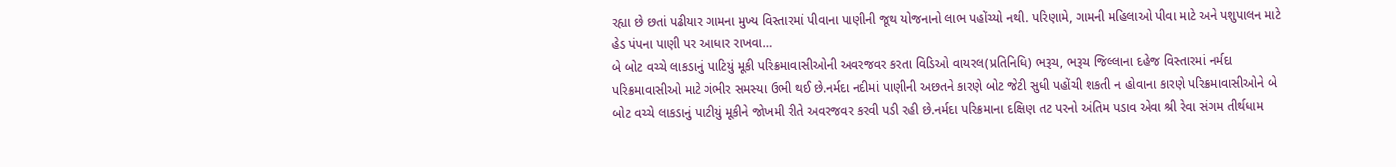રહ્યા છે છતાં પઢીયાર ગામના મુખ્ય વિસ્તારમાં પીવાના પાણીની જૂથ યોજનાનો લાભ પહોંચ્યો નથી. પરિણામે, ગામની મહિલાઓ પીવા માટે અને પશુપાલન માટે હેડ પંપના પાણી પર આધાર રાખવા…
બે બોટ વચ્ચે લાકડાનું પાટિયું મૂકી પરિક્રમાવાસીઓની અવરજવર કરતા વિડિઓ વાયરલ(પ્રતિનિધિ) ભરૂચ, ભરૂચ જિલ્લાના દહેજ વિસ્તારમાં નર્મદા પરિક્રમાવાસીઓ માટે ગંભીર સમસ્યા ઉભી થઈ છે.નર્મદા નદીમાં પાણીની અછતને કારણે બોટ જેટી સુધી પહોંચી શકતી ન હોવાના કારણે પરિક્રમાવાસીઓને બે બોટ વચ્ચે લાકડાનું પાટીયું મૂકીને જોખમી રીતે અવરજવર કરવી પડી રહી છે.નર્મદા પરિક્રમાના દક્ષિણ તટ પરનો અંતિમ પડાવ એવા શ્રી રેવા સંગમ તીર્થધામ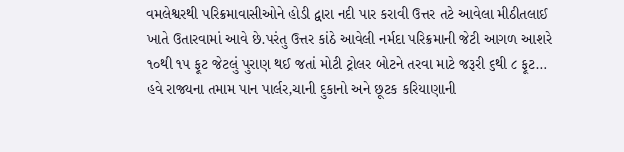વમલેશ્વરથી પરિક્રમાવાસીઓને હોડી દ્વારા નદી પાર કરાવી ઉત્તર તટે આવેલા મીઠીતલાઈ ખાતે ઉતારવામાં આવે છે.પરંતુ ઉત્તર કાંઠે આવેલી નર્મદા પરિક્રમાની જેટી આગળ આશરે ૧૦થી ૧૫ ફૂટ જેટલું પુરાણ થઈ જતાં મોટી ટ્રોલર બોટને તરવા માટે જરૂરી ૬થી ૮ ફૂટ…
હવે રાજ્યના તમામ પાન પાર્લર,ચાની દુકાનો અને છૂટક કરિયાણાની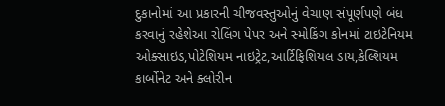દુકાનોમાં આ પ્રકારની ચીજવસ્તુઓનું વેચાણ સંપૂર્ણપણે બંધ કરવાનું રહેશેઆ રોલિંગ પેપર અને સ્મોકિંગ કોનમાં ટાઇટેનિયમ ઓક્સાઇડ,પોટેશિયમ નાઇટ્રેટ,આર્ટિફિશિયલ ડાય,કેલ્શિયમ કાર્બોનેટ અને ક્લોરીન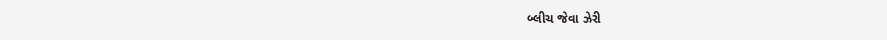બ્લીચ જેવા ઝેરી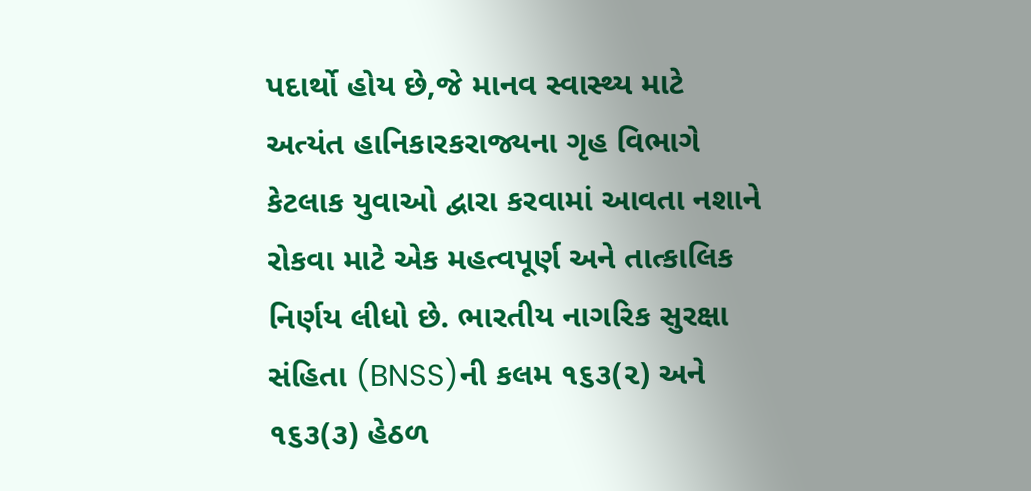પદાર્થો હોય છે,જે માનવ સ્વાસ્થ્ય માટે અત્યંત હાનિકારકરાજ્યના ગૃહ વિભાગે કેટલાક યુવાઓ દ્વારા કરવામાં આવતા નશાને રોકવા માટે એક મહત્વપૂર્ણ અને તાત્કાલિક નિર્ણય લીધો છે. ભારતીય નાગરિક સુરક્ષા સંહિતા (BNSS)ની કલમ ૧૬૩(૨) અને ૧૬૩(૩) હેઠળ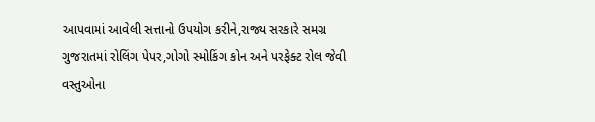આપવામાં આવેલી સત્તાનો ઉપયોગ કરીને,રાજ્ય સરકારે સમગ્ર ગુજરાતમાં રોલિંગ પેપર,ગોગો સ્મોકિંગ કોન અને પરફેક્ટ રોલ જેવી વસ્તુઓના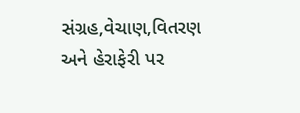સંગ્રહ,વેચાણ,વિતરણ અને હેરાફેરી પર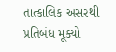તાત્કાલિક અસરથી પ્રતિબંધ મૂક્યો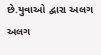છે.યુવાઓ દ્વારા અલગ અલગ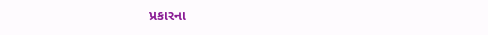પ્રકારના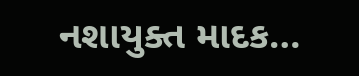નશાયુક્ત માદક…